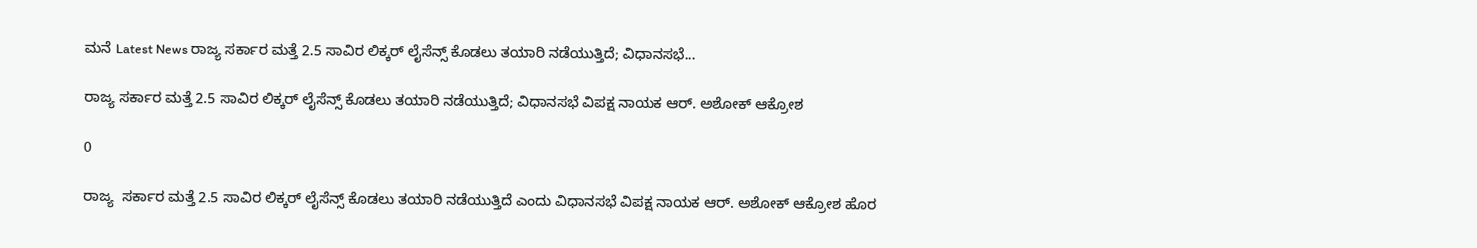ಮನೆ Latest News ರಾಜ್ಯ ಸರ್ಕಾರ ಮತ್ತೆ 2.5 ಸಾವಿರ ಲಿಕ್ಕರ್ ಲೈಸೆನ್ಸ್ ಕೊಡಲು ತಯಾರಿ ನಡೆಯುತ್ತಿದೆ; ವಿಧಾನಸಭೆ...

ರಾಜ್ಯ ಸರ್ಕಾರ ಮತ್ತೆ 2.5 ಸಾವಿರ ಲಿಕ್ಕರ್ ಲೈಸೆನ್ಸ್ ಕೊಡಲು ತಯಾರಿ ನಡೆಯುತ್ತಿದೆ; ವಿಧಾನಸಭೆ ವಿಪಕ್ಷ ನಾಯಕ ಆರ್. ಅಶೋಕ್ ಆಕ್ರೋಶ

0

ರಾಜ್ಯ  ಸರ್ಕಾರ ಮತ್ತೆ 2.5 ಸಾವಿರ ಲಿಕ್ಕರ್ ಲೈಸೆನ್ಸ್ ಕೊಡಲು ತಯಾರಿ ನಡೆಯುತ್ತಿದೆ ಎಂದು ವಿಧಾನಸಭೆ ವಿಪಕ್ಷ ನಾಯಕ ಆರ್. ಅಶೋಕ್ ಆಕ್ರೋಶ ಹೊರ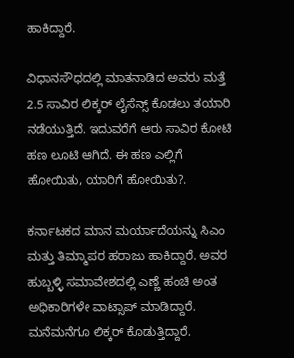ಹಾಕಿದ್ದಾರೆ.

ವಿಧಾನಸೌಧದಲ್ಲಿ ಮಾತನಾಡಿದ ಅವರು ಮತ್ತೆ 2.5 ಸಾವಿರ ಲಿಕ್ಕರ್ ಲೈಸೆನ್ಸ್ ಕೊಡಲು ತಯಾರಿ ನಡೆಯುತ್ತಿದೆ. ಇದುವರೆಗೆ ಆರು ಸಾವಿರ ಕೋಟಿ ಹಣ ಲೂಟಿ ಆಗಿದೆ. ಈ ಹಣ ಎಲ್ಲಿಗೆ ಹೋಯಿತು, ಯಾರಿಗೆ ಹೋಯಿತು?.

ಕರ್ನಾಟಕದ ಮಾನ ಮರ್ಯಾದೆಯನ್ನು ಸಿಎಂ ಮತ್ತು ತಿಮ್ಮಾಪರ ಹರಾಜು ಹಾಕಿದ್ದಾರೆ. ಅವರ ಹುಬ್ಬಳ್ಳಿ ಸಮಾವೇಶದಲ್ಲಿ ಎಣ್ಣೆ ಹಂಚಿ ಅಂತ ಅಧಿಕಾರಿಗಳೇ ವಾಟ್ಸಾಪ್ ಮಾಡಿದ್ದಾರೆ. ಮನೆಮನೆಗೂ ಲಿಕ್ಕರ್ ಕೊಡುತ್ತಿದ್ದಾರೆ.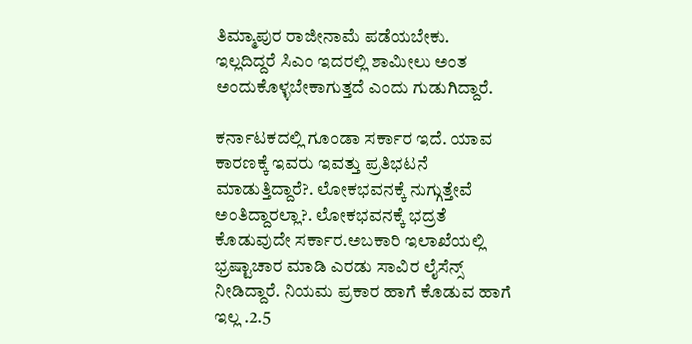ತಿಮ್ಮಾಪುರ ರಾಜೀನಾಮೆ ಪಡೆಯಬೇಕು. ಇಲ್ಲದಿದ್ದರೆ ಸಿಎಂ ಇದರಲ್ಲಿ ಶಾಮೀಲು ಅಂತ ಅಂದುಕೊಳ್ಳಬೇಕಾಗುತ್ತದೆ ಎಂದು ಗುಡುಗಿದ್ದಾರೆ.

ಕರ್ನಾಟಕದಲ್ಲಿ ಗೂಂಡಾ ಸರ್ಕಾರ ಇದೆ. ಯಾವ ಕಾರಣಕ್ಕೆ ಇವರು ಇವತ್ತು ಪ್ರತಿಭಟನೆ ಮಾಡುತ್ತಿದ್ದಾರೆ?. ಲೋಕಭವನಕ್ಕೆ ನುಗ್ಗುತ್ತೇವೆ ಅಂತಿದ್ದಾರಲ್ಲಾ?. ಲೋಕಭವನಕ್ಕೆ ಭದ್ರತೆ ಕೊಡುವುದೇ ಸರ್ಕಾರ.ಅಬಕಾರಿ ಇಲಾಖೆಯಲ್ಲಿ ಭ್ರಷ್ಟಾಚಾರ ಮಾಡಿ ಎರಡು ಸಾವಿರ ಲೈಸೆನ್ಸ್ ನೀಡಿದ್ದಾರೆ. ನಿಯಮ ಪ್ರಕಾರ ಹಾಗೆ ಕೊಡುವ ಹಾಗೆ ಇಲ್ಲ .2.5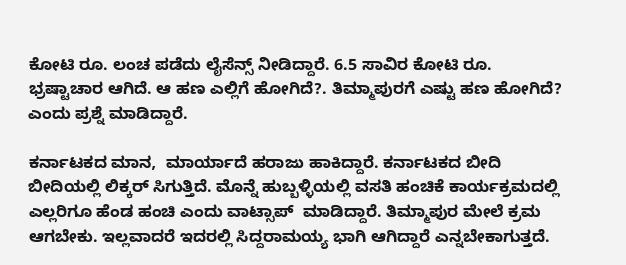ಕೋಟಿ ರೂ. ಲಂಚ ಪಡೆದು ಲೈಸೆನ್ಸ್ ನೀಡಿದ್ದಾರೆ. 6.5 ಸಾವಿರ ಕೋಟಿ ರೂ. ಭ್ರಷ್ಟಾಚಾರ ಆಗಿದೆ. ಆ ಹಣ ಎಲ್ಲಿಗೆ ಹೋಗಿದೆ?. ತಿಮ್ಮಾಪುರಗೆ ಎಷ್ಟು ಹಣ ಹೋಗಿದೆ? ಎಂದು ಪ್ರಶ್ನೆ ಮಾಡಿದ್ದಾರೆ.

ಕರ್ನಾಟಕದ ಮಾನ,  ಮಾರ್ಯಾದೆ ಹರಾಜು ಹಾಕಿದ್ದಾರೆ. ಕರ್ನಾಟಕದ ಬೀದಿ ಬೀದಿಯಲ್ಲಿ ಲಿಕ್ಕರ್ ಸಿಗುತ್ತಿದೆ. ಮೊನ್ನೆ ಹುಬ್ಬಳ್ಳಿಯಲ್ಲಿ ವಸತಿ ಹಂಚಿಕೆ ಕಾರ್ಯಕ್ರಮದಲ್ಲಿ ಎಲ್ಲರಿಗೂ ಹೆಂಡ ಹಂಚಿ ಎಂದು ವಾಟ್ಸಾಪ್  ಮಾಡಿದ್ದಾರೆ. ತಿಮ್ಮಾಪುರ ಮೇಲೆ ಕ್ರಮ ಆಗಬೇಕು. ಇಲ್ಲವಾದರೆ ಇದರಲ್ಲಿ ಸಿದ್ದರಾಮಯ್ಯ ಭಾಗಿ ಆಗಿದ್ದಾರೆ ಎನ್ನಬೇಕಾಗುತ್ತದೆ.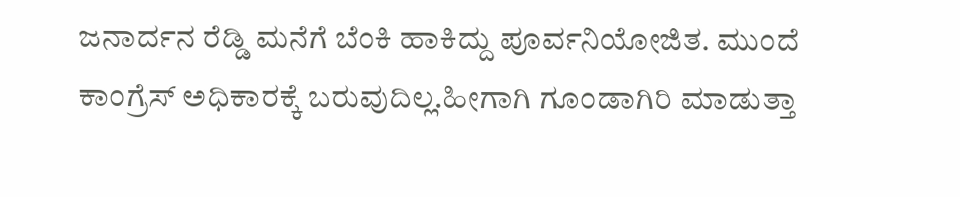ಜನಾರ್ದನ ರೆಡ್ಡಿ ಮನೆಗೆ ಬೆಂಕಿ ಹಾಕಿದ್ದು ಪೂರ್ವನಿಯೋಜಿತ. ಮುಂದೆ ಕಾಂಗ್ರೆಸ್ ಅಧಿಕಾರಕ್ಕೆ ಬರುವುದಿಲ್ಲ.ಹೀಗಾಗಿ ಗೂಂಡಾಗಿರಿ ಮಾಡುತ್ತಾ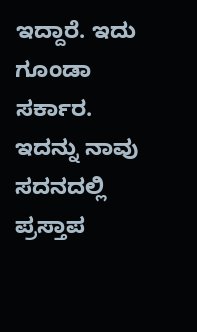ಇದ್ದಾರೆ. ಇದು ಗೂಂಡಾ ಸರ್ಕಾರ. ಇದನ್ನು ನಾವು ಸದನದಲ್ಲಿ ಪ್ರಸ್ತಾಪ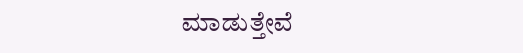ಮಾಡುತ್ತೇವೆ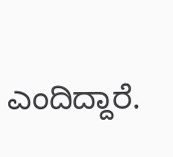ಎಂದಿದ್ದಾರೆ.